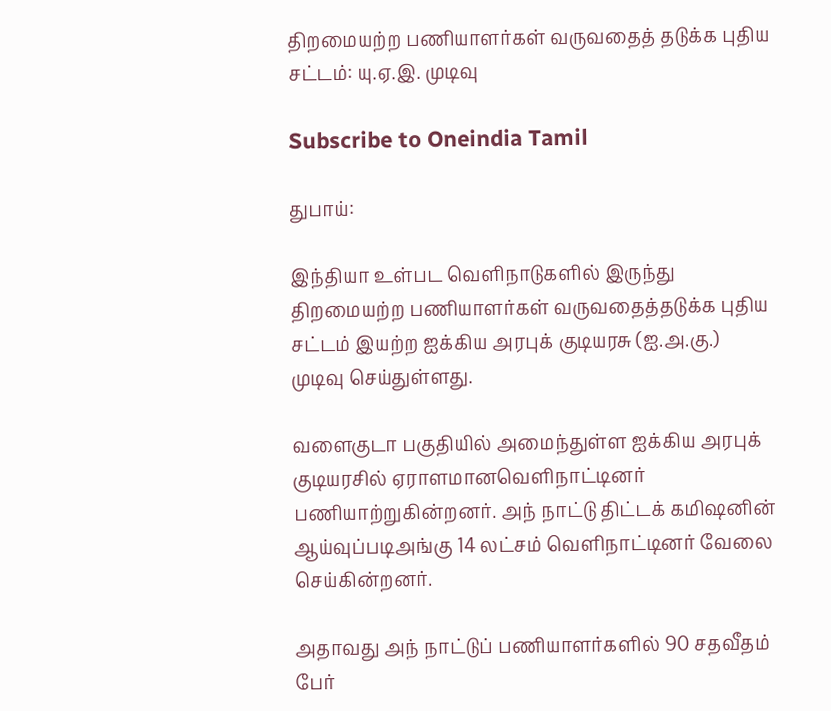திறமையற்ற பணியாளர்கள் வருவதைத் தடுக்க புதிய சட்டம்: யு.ஏ.இ. முடிவு

Subscribe to Oneindia Tamil

துபாய்:

இந்தியா உள்பட வெளிநாடுகளில் இருந்து திறமையற்ற பணியாளர்கள் வருவதைத்தடுக்க புதிய சட்டம் இயற்ற ஐக்கிய அரபுக் குடியரசு (ஐ.அ.கு.) முடிவு செய்துள்ளது.

வளைகுடா பகுதியில் அமைந்துள்ள ஐக்கிய அரபுக் குடியரசில் ஏராளமானவெளிநாட்டினர் பணியாற்றுகின்றனர். அந் நாட்டு திட்டக் கமிஷனின் ஆய்வுப்படிஅங்கு 14 லட்சம் வெளிநாட்டினர் வேலை செய்கின்றனர்.

அதாவது அந் நாட்டுப் பணியாளர்களில் 90 சதவீதம் பேர்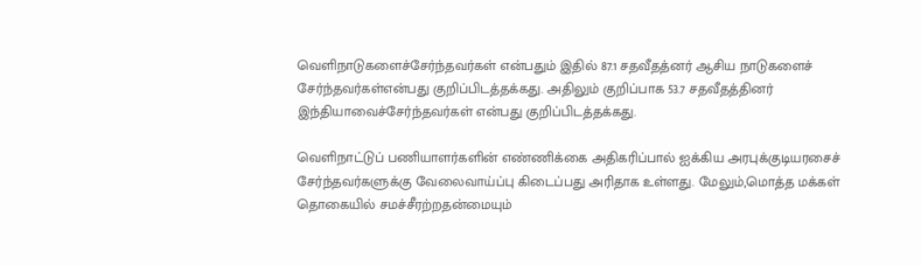வெளிநாடுகளைச்சேர்ந்தவர்கள் என்பதும் இதில் 87.1 சதவீதத்னர் ஆசிய நாடுகளைச் சேர்ந்தவர்கள்என்பது குறிப்பிடத்தக்கது. அதிலும் குறிப்பாக 53.7 சதவீதத்தினர் இந்தியாவைச்சேர்ந்தவர்கள் என்பது குறிப்பிடத்தக்கது.

வெளிநாட்டுப் பணியாளர்களின் எண்ணிக்கை அதிகரிப்பால் ஐக்கிய அரபுக்குடியரசைச் சேர்ந்தவர்களுக்கு வேலைவாய்ப்பு கிடைப்பது அரிதாக உள்ளது. மேலும்,மொத்த மக்கள் தொகையில் சமச்சீரற்றதன்மையும்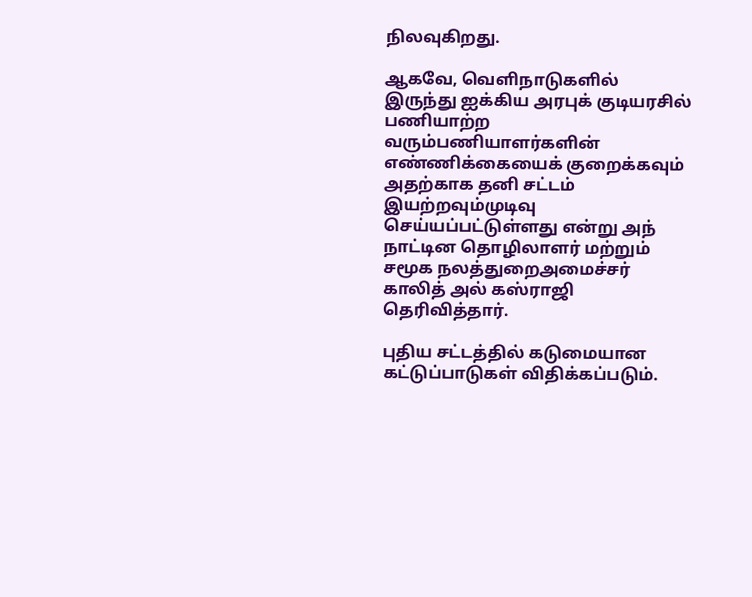நிலவுகிறது.

ஆகவே, வெளிநாடுகளில் இருந்து ஐக்கிய அரபுக் குடியரசில் பணியாற்ற வரும்பணியாளர்களின் எண்ணிக்கையைக் குறைக்கவும் அதற்காக தனி சட்டம் இயற்றவும்முடிவு செய்யப்பட்டுள்ளது என்று அந் நாட்டின தொழிலாளர் மற்றும் சமூக நலத்துறைஅமைச்சர் காலித் அல் கஸ்ராஜி தெரிவித்தார்.

புதிய சட்டத்தில் கடுமையான கட்டுப்பாடுகள் விதிக்கப்படும்.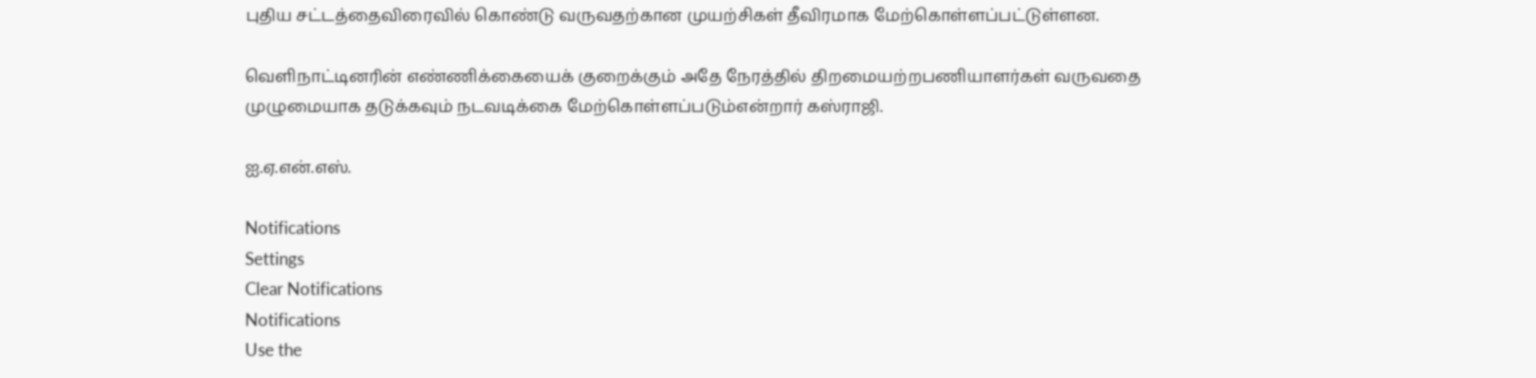புதிய சட்டத்தைவிரைவில் கொண்டு வருவதற்கான முயற்சிகள் தீவிரமாக மேற்கொள்ளப்பட்டுள்ளன.

வெளிநாட்டினரின் எண்ணிக்கையைக் குறைக்கும் அதே நேரத்தில் திறமையற்றபணியாளர்கள் வருவதை முழுமையாக தடுக்கவும் நடவடிக்கை மேற்கொள்ளப்படும்என்றார் கஸ்ராஜி.

ஐ.ஏ.என்.எஸ்.

Notifications
Settings
Clear Notifications
Notifications
Use the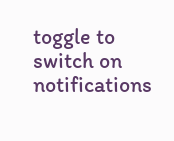toggle to switch on notifications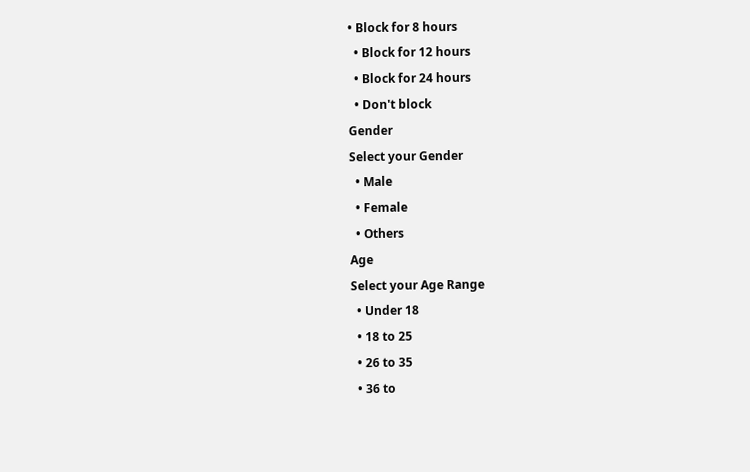• Block for 8 hours
  • Block for 12 hours
  • Block for 24 hours
  • Don't block
Gender
Select your Gender
  • Male
  • Female
  • Others
Age
Select your Age Range
  • Under 18
  • 18 to 25
  • 26 to 35
  • 36 to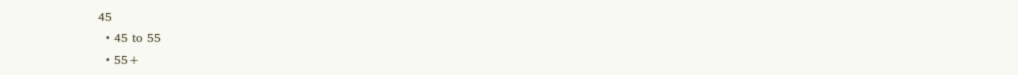45
  • 45 to 55
  • 55+